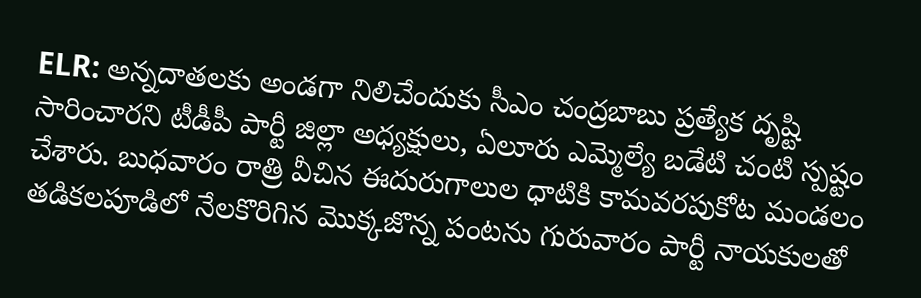ELR: అన్నదాతలకు అండగా నిలిచేందుకు సీఎం చంద్రబాబు ప్రత్యేక దృష్టి సారించారని టీడీపీ పార్టీ జిల్లా అధ్యక్షులు, ఏలూరు ఎమ్మెల్యే బడేటి చంటి స్పష్టం చేశారు. బుధవారం రాత్రి వీచిన ఈదురుగాలుల ధాటికి కామవరపుకోట మండలం తడికలపూడిలో నేలకొరిగిన మొక్కజొన్న పంటను గురువారం పార్టీ నాయకులతో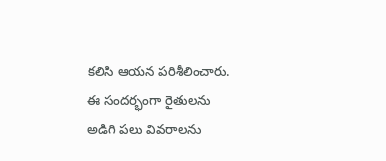కలిసి ఆయన పరిశీలించారు. ఈ సందర్భంగా రైతులను అడిగి పలు వివరాలను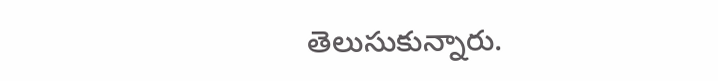తెలుసుకున్నారు.